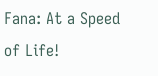Fana: At a Speed of Life!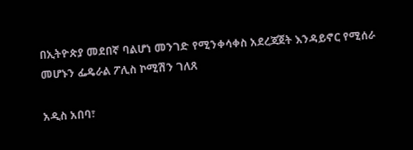በኢትዮጵያ መደበኛ ባልሆነ መንገድ የሚንቀሳቀስ አደረጃጀት እንዳይኖር የሚሰራ መሆኑን ፌዴራል ፖሊስ ኮሚሽን ገለጸ

አዲስ አበባ፣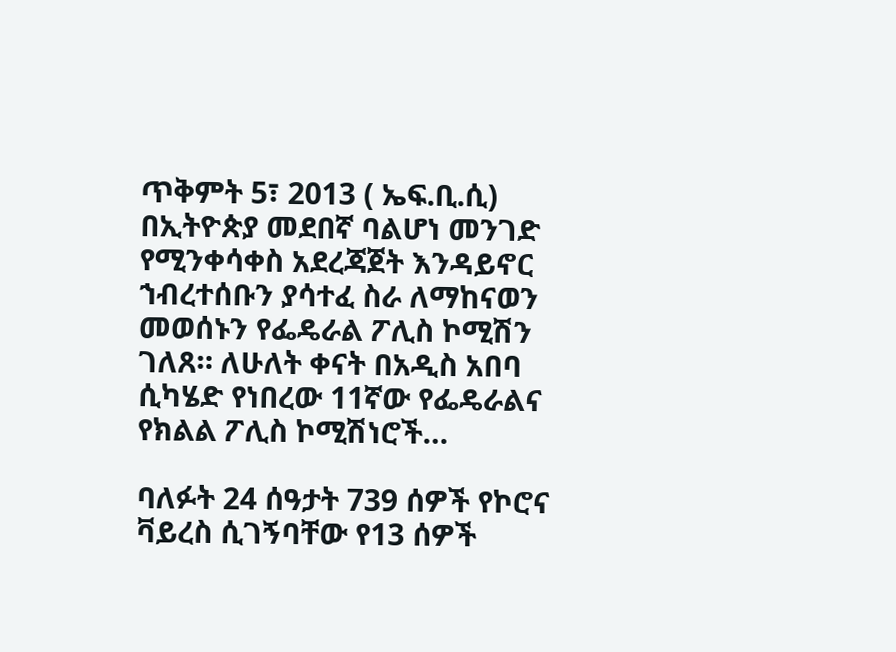ጥቅምት 5፣ 2013 ( ኤፍ.ቢ.ሲ) በኢትዮጵያ መደበኛ ባልሆነ መንገድ የሚንቀሳቀስ አደረጃጀት እንዳይኖር ኀብረተሰቡን ያሳተፈ ስራ ለማከናወን መወሰኑን የፌዴራል ፖሊስ ኮሚሽን ገለጸ። ለሁለት ቀናት በአዲስ አበባ ሲካሄድ የነበረው 11ኛው የፌዴራልና የክልል ፖሊስ ኮሚሽነሮች…

ባለፉት 24 ሰዓታት 739 ሰዎች የኮሮና ቫይረስ ሲገኝባቸው የ13 ሰዎች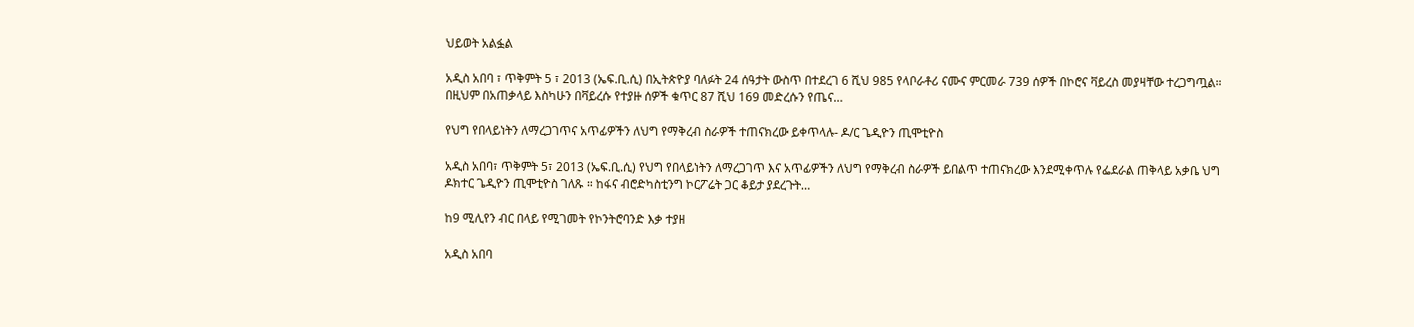ህይወት አልፏል

አዲስ አበባ ፣ ጥቅምት 5 ፣ 2013 (ኤፍ.ቢ.ሲ) በኢትጵዮያ ባለፉት 24 ሰዓታት ውስጥ በተደረገ 6 ሺህ 985 የላቦራቶሪ ናሙና ምርመራ 739 ሰዎች በኮሮና ቫይረስ መያዛቸው ተረጋግጧል። በዚህም በአጠቃላይ እስካሁን በቫይረሱ የተያዙ ሰዎች ቁጥር 87 ሺህ 169 መድረሱን የጤና…

የህግ የበላይነትን ለማረጋገጥና አጥፊዎችን ለህግ የማቅረብ ስራዎች ተጠናክረው ይቀጥላሉ- ዶ/ር ጌዲዮን ጢሞቲዮስ

አዲስ አበባ፣ ጥቅምት 5፣ 2013 (ኤፍ.ቢ.ሲ) የህግ የበላይነትን ለማረጋገጥ እና አጥፊዎችን ለህግ የማቅረብ ስራዎች ይበልጥ ተጠናክረው እንደሚቀጥሉ የፌደራል ጠቅላይ አቃቤ ህግ ዶክተር ጌዲዮን ጢሞቲዮስ ገለጹ ። ከፋና ብሮድካስቲንግ ኮርፖሬት ጋር ቆይታ ያደረጉት…

ከ9 ሚሊየን ብር በላይ የሚገመት የኮንትሮባንድ እቃ ተያዘ

አዲስ አበባ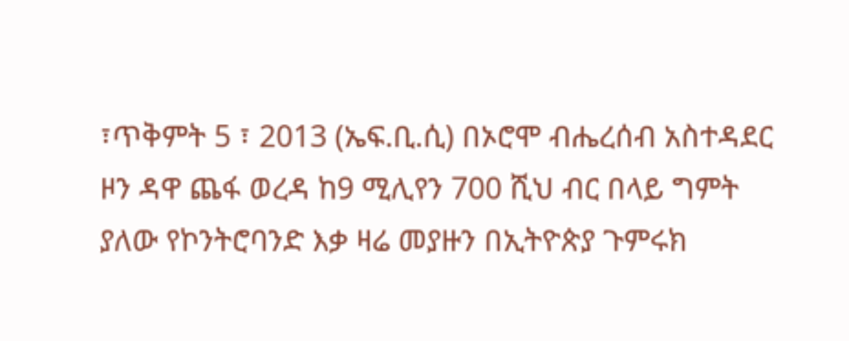፣ጥቅምት 5 ፣ 2013 (ኤፍ.ቢ.ሲ) በኦሮሞ ብሔረሰብ አስተዳደር ዞን ዳዋ ጨፋ ወረዳ ከ9 ሚሊየን 700 ሺህ ብር በላይ ግምት ያለው የኮንትሮባንድ እቃ ዛሬ መያዙን በኢትዮጵያ ጉምሩክ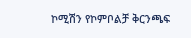ኮሚሽን የኮምቦልቻ ቅርንጫፍ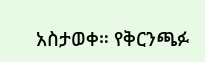አስታወቀ። የቅርንጫፉ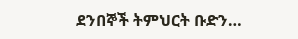ደንበኞች ትምህርት ቡድን…